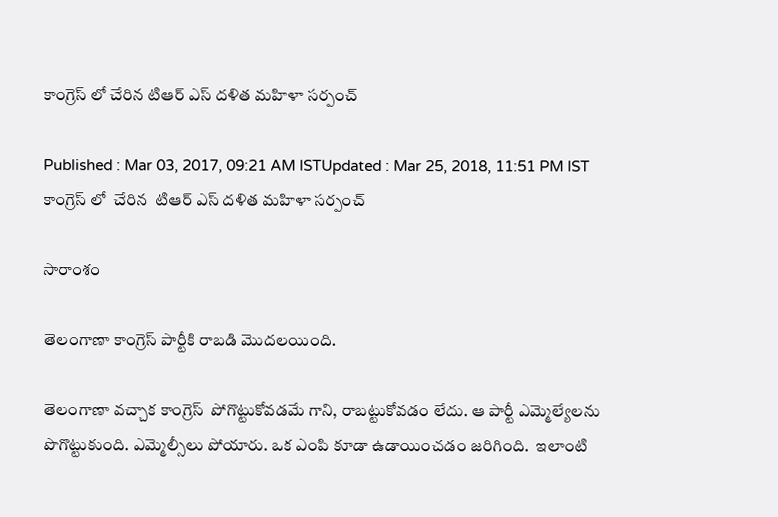కాంగ్రెస్ లో చేరిన టిఆర్ ఎస్ దళిత మహిళా సర్పంచ్

Published : Mar 03, 2017, 09:21 AM ISTUpdated : Mar 25, 2018, 11:51 PM IST
కాంగ్రెస్ లో  చేరిన  టిఆర్ ఎస్ దళిత మహిళా సర్పంచ్

సారాంశం

తెలంగాణా కాంగ్రెస్ పార్టీకి రాబడి మొదలయింది.

తెలంగాణా వచ్చాక కాంగ్రెస్  పోగొట్టుకోవడమే గాని, రాబట్టుకోవడం లేదు. ఆ పార్టీ ఎమ్మెల్యేలను పొగొట్టుకుంది. ఎమ్మెల్సీలు పోయారు. ఒక ఎంపి కూడా ఉడాయించడం జరిగింది.  ఇలాంటి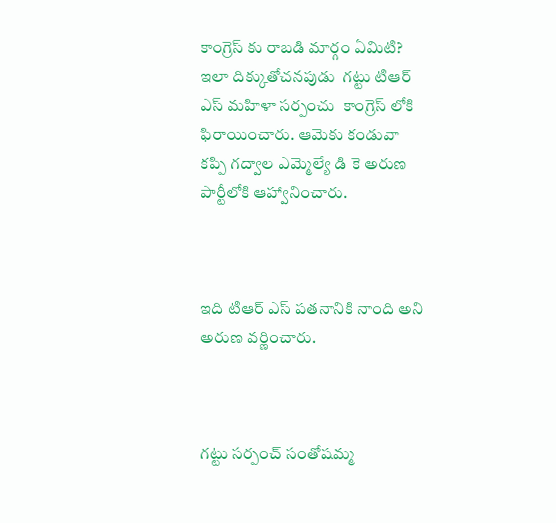కాంగ్రెస్ కు రాబడి మార్గం ఏమిటి? ఇలా దిక్కుతోచనపుడు  గట్టు టిఆర్ ఎస్ మహిళా సర్పంచు  కాంగ్రెస్ లోకి ఫిరాయించారు. ఆమెకు కండువా కప్పి గద్వాల ఎమ్మెల్యే డి కె అరుణ పార్టీలోకి ఆహ్వానించారు.



ఇది టిఆర్ ఎస్ పతనానికి నాంది అని అరుణ వర్ణించారు.



గట్టు సర్పంచ్ సంతోషమ్మ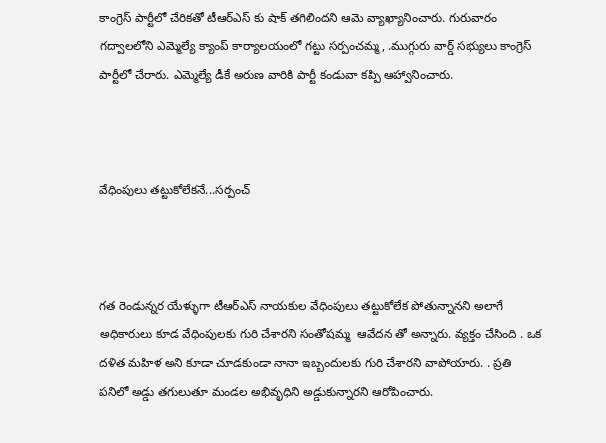కాంగ్రెస్ పార్టీలో చేరికతో టీఆర్ఎస్ కు షాక్ తగిలిందని ఆమె వ్యాఖ్యానించారు. గురువారం గద్వాలలోని ఎమ్మెల్యే క్యాంప్ కార్యాలయంలో గట్టు సర్పంచమ్మ, .ముగ్గురు వార్డ్ సభ్యులు కాంగ్రెస్ పార్టీలో చేరారు. ఎమ్మెల్యే డీకే అరుణ వారికి పార్టీ కండువా కప్పి ఆహ్వానించారు.



వేధింపులు తట్టుకోలేకనే...సర్పంచ్



గత రెండున్నర యేళ్ళుగా టీఆర్ఎస్ నాయకుల వేధింపులు తట్టుకోలేక పోతున్నానని అలాగే అధికారులు కూడ వేధింపులకు గురి చేశారని సంతోషమ్మ  ఆవేదన తో అన్నారు. వ్యక్తం చేసింది . ఒక దళిత మహిళ అని కూడా చూడకుండా నానా ఇబ్బందులకు గురి చేశారని వాపోయారు. . ప్రతి పనిలో అడ్డు తగులుతూ మండల అభివృధిని అడ్డుకున్నారని ఆరోపించారు.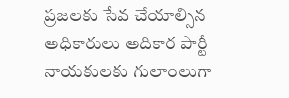ప్రజలకు సేవ చేయాల్సిన అధికారులు అదికార పార్టీ నాయకులకు గులాంలుగా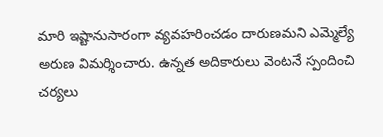మారి ఇష్టానుసారంగా వ్యవహరించడం దారుణమని ఎమ్మెల్యే అరుణ విమర్శించారు. ఉన్నత అదికారులు వెంటనే స్పందించి చర్యలు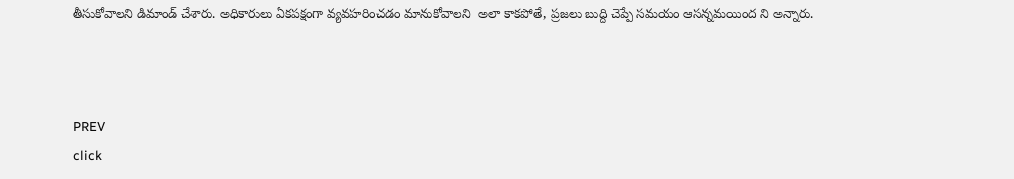తీసుకోవాలని డిమాండ్ చేశారు. అధికారులు ఏకపక్షంగా వ్యవహరించడం మానుకోవాలని  అలా కాకపోతే, ప్రజలు బుద్ది చెప్పే సమయం ఆసన్నమయింద ని అన్నారు.



PREV
click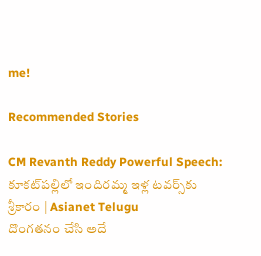me!

Recommended Stories

CM Revanth Reddy Powerful Speech: కూకట్‌పల్లిలో ఇందిరమ్మ ఇళ్ల టవర్స్‌కు శ్రీకారం | Asianet Telugu
దొంగతనం చేసి అదే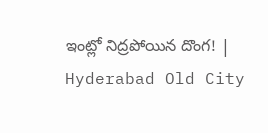ఇంట్లో నిద్రపోయిన దొంగ! | Hyderabad Old City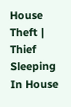House Theft | Thief Sleeping In House